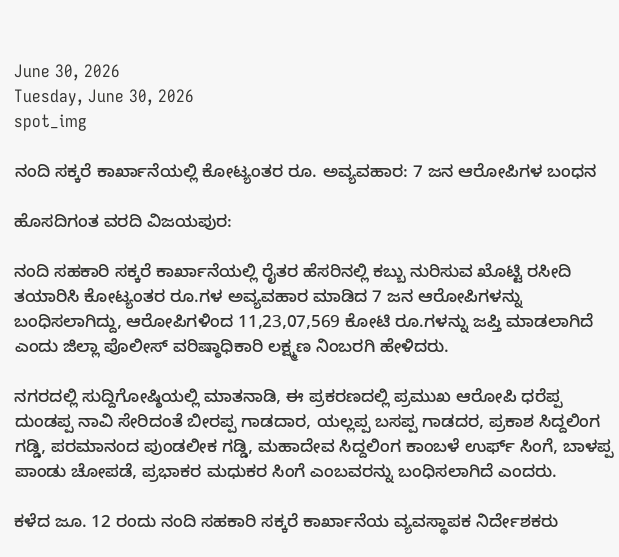June 30, 2026
Tuesday, June 30, 2026
spot_img

ನಂದಿ ಸಕ್ಕರೆ ಕಾರ್ಖಾನೆಯಲ್ಲಿ ಕೋಟ್ಯಂತರ ರೂ. ಅವ್ಯವಹಾರ: 7 ಜನ ಆರೋಪಿಗಳ ಬಂಧನ

ಹೊಸದಿಗಂತ ವರದಿ ವಿಜಯಪುರ:

ನಂದಿ ಸಹಕಾರಿ ಸಕ್ಕರೆ ಕಾರ್ಖಾನೆಯಲ್ಲಿ ರೈತರ ಹೆಸರಿನಲ್ಲಿ ಕಬ್ಬು ನುರಿಸುವ ಖೊಟ್ಟಿ ರಸೀದಿ ತಯಾರಿಸಿ ಕೋಟ್ಯಂತರ ರೂ.ಗಳ ಅವ್ಯವಹಾರ ಮಾಡಿದ 7 ಜನ ಆರೋಪಿಗಳನ್ನು ಬಂಧಿಸಲಾಗಿದ್ದು, ಆರೋಪಿಗಳಿಂದ 11,23,07,569 ಕೋಟಿ ರೂ.ಗಳನ್ನು ಜಪ್ತಿ ಮಾಡಲಾಗಿದೆ ಎಂದು ಜಿಲ್ಲಾ ಪೊಲೀಸ್ ವರಿಷ್ಠಾಧಿಕಾರಿ ಲಕ್ಷ್ಮಣ ನಿಂಬರಗಿ ಹೇಳಿದರು.

ನಗರದಲ್ಲಿ ಸುದ್ದಿಗೋಷ್ಠಿಯಲ್ಲಿ ಮಾತನಾಡಿ, ಈ ಪ್ರಕರಣದಲ್ಲಿ ಪ್ರಮುಖ ಆರೋಪಿ ಧರೆಪ್ಪ ದುಂಡಪ್ಪ ನಾವಿ ಸೇರಿದಂತೆ ಬೀರಪ್ಪ ಗಾಡದಾರ, ಯಲ್ಲಪ್ಪ ಬಸಪ್ಪ ಗಾಡದರ, ಪ್ರಕಾಶ ಸಿದ್ದಲಿಂಗ ಗಡ್ಡಿ, ಪರಮಾನಂದ ಪುಂಡಲೀಕ ಗಡ್ಡಿ, ಮಹಾದೇವ ಸಿದ್ದಲಿಂಗ ಕಾಂಬಳೆ ಉರ್ಫ್ ಸಿಂಗೆ, ಬಾಳಪ್ಪ ಪಾಂಡು ಚೋಪಡೆ, ಪ್ರಭಾಕರ ಮಧುಕರ ಸಿಂಗೆ ಎಂಬವರನ್ನು ಬಂಧಿಸಲಾಗಿದೆ ಎಂದರು.

ಕಳೆದ ಜೂ. 12 ರಂದು ನಂದಿ ಸಹಕಾರಿ ಸಕ್ಕರೆ ಕಾರ್ಖಾನೆಯ ವ್ಯವಸ್ಥಾಪಕ ನಿರ್ದೇಶಕರು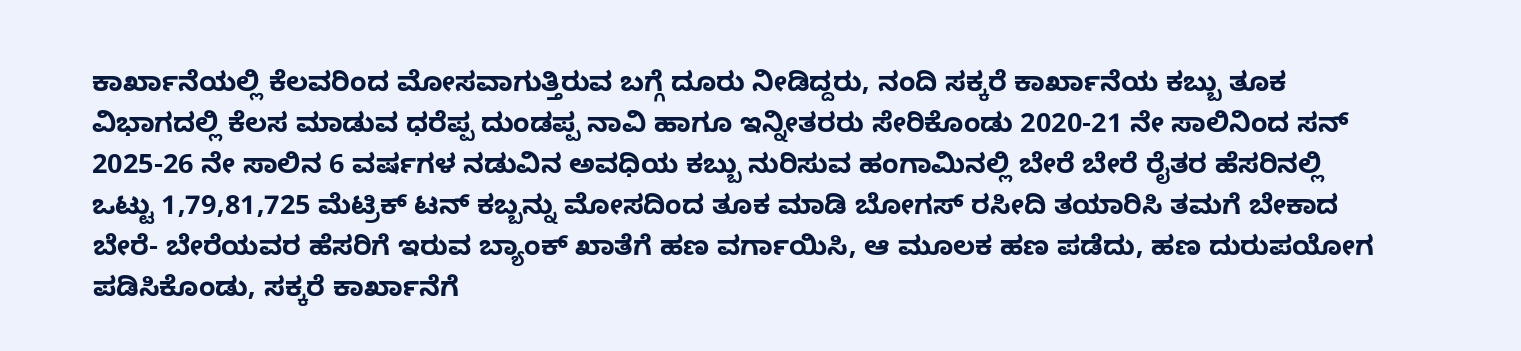ಕಾರ್ಖಾನೆಯಲ್ಲಿ ಕೆಲವರಿಂದ ಮೋಸವಾಗುತ್ತಿರುವ ಬಗ್ಗೆ ದೂರು ನೀಡಿದ್ದರು, ನಂದಿ ಸಕ್ಕರೆ ಕಾರ್ಖಾನೆಯ ಕಬ್ಬು ತೂಕ ವಿಭಾಗದಲ್ಲಿ ಕೆಲಸ ಮಾಡುವ ಧರೆಪ್ಪ ದುಂಡಪ್ಪ ನಾವಿ ಹಾಗೂ ಇನ್ನೀತರರು ಸೇರಿಕೊಂಡು 2020-21 ನೇ ಸಾಲಿನಿಂದ ಸನ್ 2025-26 ನೇ ಸಾಲಿನ 6 ವರ್ಷಗಳ ನಡುವಿನ ಅವಧಿಯ ಕಬ್ಬು ನುರಿಸುವ ಹಂಗಾಮಿನಲ್ಲಿ ಬೇರೆ ಬೇರೆ ರೈತರ ಹೆಸರಿನಲ್ಲಿ ಒಟ್ಟು 1,79,81,725 ಮೆಟ್ರಿಕ್ ಟನ್ ಕಬ್ಬನ್ನು ಮೋಸದಿಂದ ತೂಕ ಮಾಡಿ ಬೋಗಸ್ ರಸೀದಿ ತಯಾರಿಸಿ ತಮಗೆ ಬೇಕಾದ ಬೇರೆ- ಬೇರೆಯವರ ಹೆಸರಿಗೆ ಇರುವ ಬ್ಯಾಂಕ್ ಖಾತೆಗೆ ಹಣ ವರ್ಗಾಯಿಸಿ, ಆ ಮೂಲಕ ಹಣ ಪಡೆದು, ಹಣ ದುರುಪಯೋಗ ಪಡಿಸಿಕೊಂಡು, ಸಕ್ಕರೆ ಕಾರ್ಖಾನೆಗೆ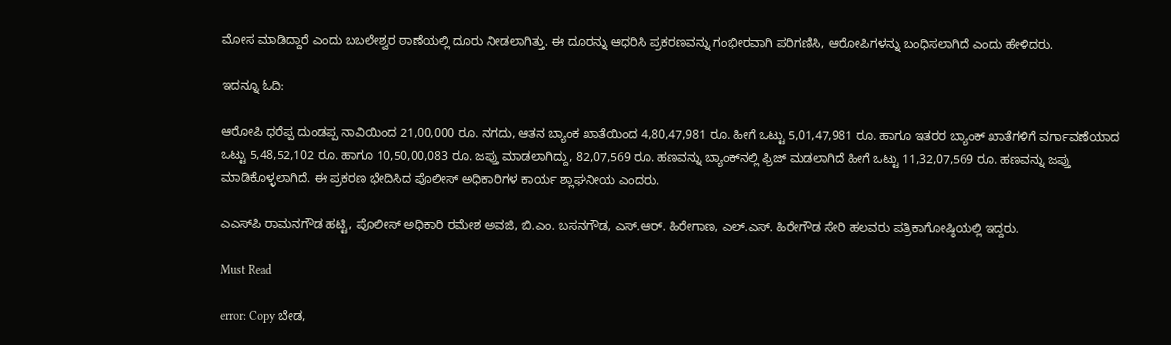ಮೋಸ ಮಾಡಿದ್ದಾರೆ ಎಂದು ಬಬಲೇಶ್ವರ ಠಾಣೆಯಲ್ಲಿ ದೂರು ನೀಡಲಾಗಿತ್ತು. ಈ ದೂರನ್ನು ಆಧರಿಸಿ ಪ್ರಕರಣವನ್ನು ಗಂಭೀರವಾಗಿ ಪರಿಗಣಿಸಿ, ಆರೋಪಿಗಳನ್ನು ಬಂಧಿಸಲಾಗಿದೆ ಎಂದು ಹೇಳಿದರು.

ಇದನ್ನೂ ಓದಿ:

ಆರೋಪಿ ಧರೆಪ್ಪ ದುಂಡಪ್ಪ ನಾವಿಯಿಂದ 21,00,000 ರೂ. ನಗದು, ಆತನ ಬ್ಯಾಂಕ ಖಾತೆಯಿಂದ 4,80,47,981 ರೂ. ಹೀಗೆ ಒಟ್ಟು 5,01,47,981 ರೂ. ಹಾಗೂ ಇತರರ ಬ್ಯಾಂಕ್ ಖಾತೆಗಳಿಗೆ ವರ್ಗಾವಣೆಯಾದ ಒಟ್ಟು 5,48,52,102 ರೂ. ಹಾಗೂ 10,50,00,083 ರೂ. ಜಪ್ತು ಮಾಡಲಾಗಿದ್ದು, 82,07,569 ರೂ. ಹಣವನ್ನು ಬ್ಯಾಂಕ್‌ನಲ್ಲಿ ಫ್ರಿಜ್ ಮಡಲಾಗಿದೆ ಹೀಗೆ ಒಟ್ಟು 11,32,07,569 ರೂ. ಹಣವನ್ನು ಜಪ್ತು ಮಾಡಿಕೊಳ್ಳಲಾಗಿದೆ. ಈ ಪ್ರಕರಣ ಭೇದಿಸಿದ ಪೊಲೀಸ್ ಅಧಿಕಾರಿಗಳ ಕಾರ್ಯ ಶ್ಲಾಘನೀಯ ಎಂದರು.

ಎಎಸ್‌ಪಿ ರಾಮನಗೌಡ ಹಟ್ಟಿ, ಪೊಲೀಸ್ ಅಧಿಕಾರಿ ರಮೇಶ ಅವಜಿ, ಬಿ.ಎಂ. ಬಸನಗೌಡ, ಎಸ್.ಆರ್. ಹಿರೇಗಾಣ, ಎಲ್.ಎಸ್. ಹಿರೇಗೌಡ ಸೇರಿ ಹಲವರು ಪತ್ರಿಕಾಗೋಷ್ಠಿಯಲ್ಲಿ ಇದ್ದರು.

Must Read

error: Copy ಬೇಡ,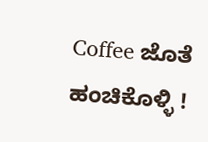Coffee ಜೊತೆ ಹಂಚಿಕೊಳ್ಳಿ !